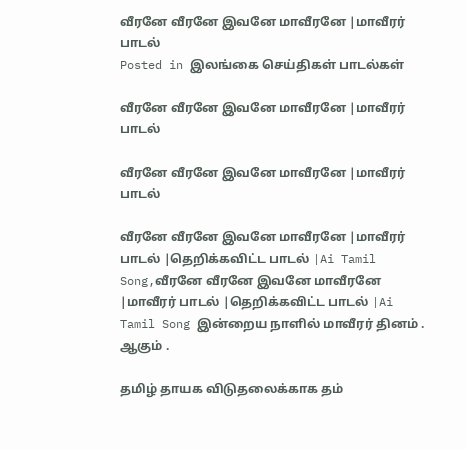வீரனே வீரனே இவனே மாவீரனே |மாவீரர் பாடல்
Posted in இலங்கை செய்திகள் பாடல்கள்

வீரனே வீரனே இவனே மாவீரனே |மாவீரர் பாடல்

வீரனே வீரனே இவனே மாவீரனே |மாவீரர் பாடல்

வீரனே வீரனே இவனே மாவீரனே |மாவீரர் பாடல் |தெறிக்கவிட்ட பாடல் |Ai Tamil Song,வீரனே வீரனே இவனே மாவீரனே |மாவீரர் பாடல் |தெறிக்கவிட்ட பாடல் |Ai Tamil Song இன்றைய நாளில் மாவீரர் தினம் .
ஆகும் .

தமிழ் தாயக விடுதலைக்காக தம்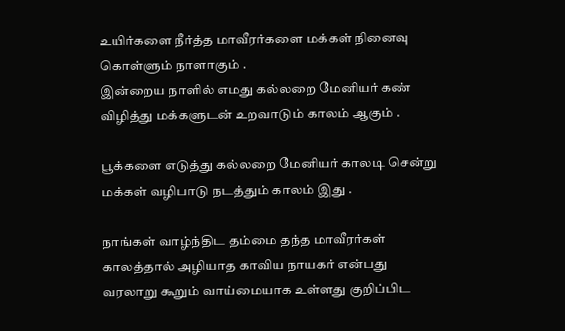உயிர்களை நீர்த்த மாவீரர்களை மக்கள் நினைவு கொள்ளும் நாளாகும் .
இன்றைய நாளில் எமது கல்லறை மேனியர் கண் விழித்து மக்களுடன் உறவாடும் காலம் ஆகும் .

பூக்களை எடுத்து கல்லறை மேனியர் காலடி சென்று மக்கள் வழிபாடு நடத்தும் காலம் இது .

நாங்கள் வாழ்ந்திட தம்மை தந்த மாவீரர்கள் காலத்தால் அழியாத காவிய நாயகர் என்பது வரலாறு கூறும் வாய்மையாக உள்ளது குறிப்பிட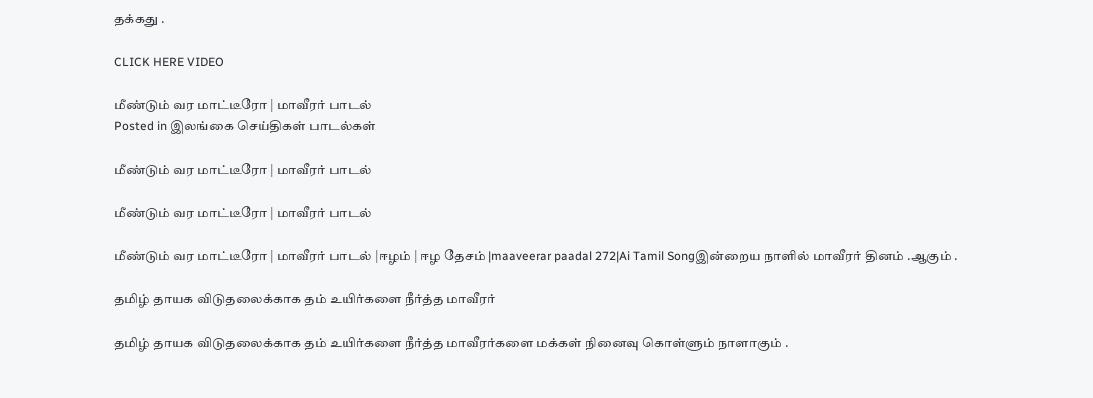தக்கது .

CLICK HERE VIDEO

மீண்டும் வர மாட்டீரோ | மாவீரர் பாடல்
Posted in இலங்கை செய்திகள் பாடல்கள்

மீண்டும் வர மாட்டீரோ | மாவீரர் பாடல்

மீண்டும் வர மாட்டீரோ | மாவீரர் பாடல்

மீண்டும் வர மாட்டீரோ | மாவீரர் பாடல் |ஈழம் | ஈழ தேசம் |maaveerar paadal 272|Ai Tamil Songஇன்றைய நாளில் மாவீரர் தினம் .ஆகும் .

தமிழ் தாயக விடுதலைக்காக தம் உயிர்களை நீர்த்த மாவீரர்

தமிழ் தாயக விடுதலைக்காக தம் உயிர்களை நீர்த்த மாவீரர்களை மக்கள் நினைவு கொள்ளும் நாளாகும் .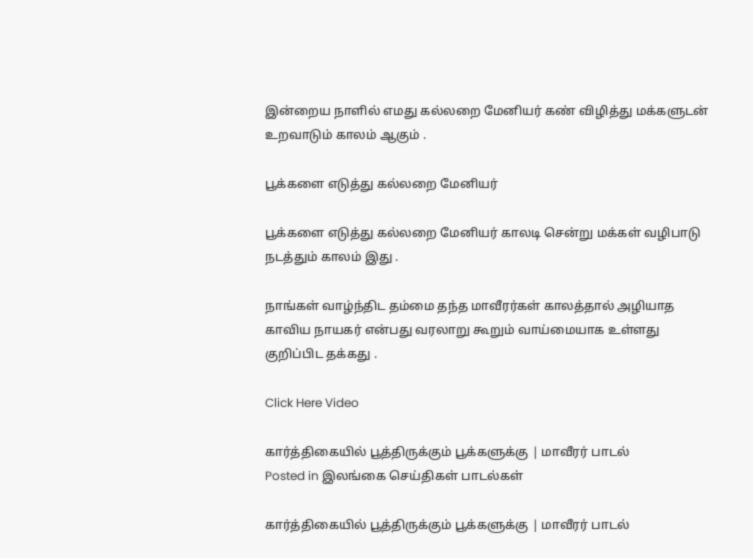இன்றைய நாளில் எமது கல்லறை மேனியர் கண் விழித்து மக்களுடன் உறவாடும் காலம் ஆகும் .

பூக்களை எடுத்து கல்லறை மேனியர்

பூக்களை எடுத்து கல்லறை மேனியர் காலடி சென்று மக்கள் வழிபாடு நடத்தும் காலம் இது .

நாங்கள் வாழ்ந்திட தம்மை தந்த மாவீரர்கள் காலத்தால் அழியாத காவிய நாயகர் என்பது வரலாறு கூறும் வாய்மையாக உள்ளது குறிப்பிட தக்கது .

Click Here Video

கார்த்திகையில் பூத்திருக்கும் பூக்களுக்கு | மாவீரர் பாடல்
Posted in இலங்கை செய்திகள் பாடல்கள்

கார்த்திகையில் பூத்திருக்கும் பூக்களுக்கு | மாவீரர் பாடல்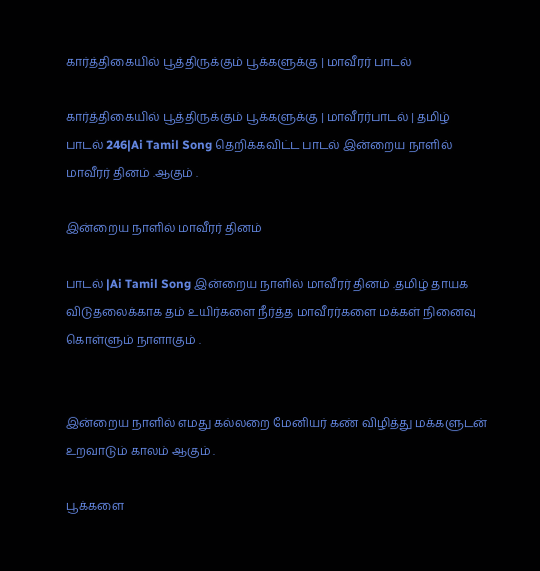கார்த்திகையில் பூத்திருக்கும் பூக்களுக்கு | மாவீரர் பாடல்

கார்த்திகையில் பூத்திருக்கும் பூக்களுக்கு | மாவீரர்பாடல் | தமிழ் பாடல் 246|Ai Tamil Song தெறிக்கவிட்ட பாடல் இன்றைய நாளில் மாவீரர் தினம் .ஆகும் .

இன்றைய நாளில் மாவீரர் தினம்

பாடல் |Ai Tamil Song இன்றைய நாளில் மாவீரர் தினம் .தமிழ் தாயக விடுதலைக்காக தம் உயிர்களை நீர்த்த மாவீரர்களை மக்கள் நினைவு கொள்ளும் நாளாகும் .


இன்றைய நாளில் எமது கல்லறை மேனியர் கண் விழித்து மக்களுடன் உறவாடும் காலம் ஆகும் .

பூக்களை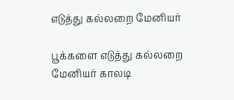எடுத்து கல்லறை மேனியர்

பூக்களை எடுத்து கல்லறை மேனியர் காலடி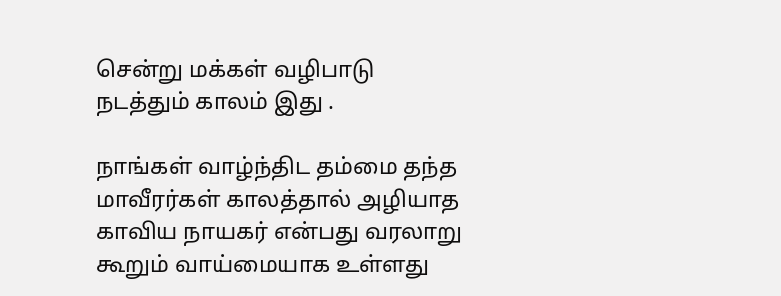சென்று மக்கள் வழிபாடு நடத்தும் காலம் இது .

நாங்கள் வாழ்ந்திட தம்மை தந்த மாவீரர்கள் காலத்தால் அழியாத காவிய நாயகர் என்பது வரலாறு கூறும் வாய்மையாக உள்ளது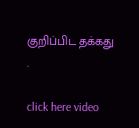குறிப்பிட தக்கது .

click here video